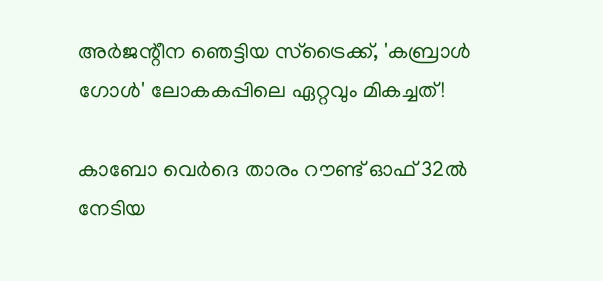അർജന്റീന ഞെട്ടിയ സ്ട്രൈക്ക്, 'കബ്രാൾ ഗോൾ' ലോകകപ്പിലെ ഏറ്റവും മികച്ചത്!

കാബോ വെർദെ താരം റൗണ്ട് ഓഫ് 32ൽ നേടിയ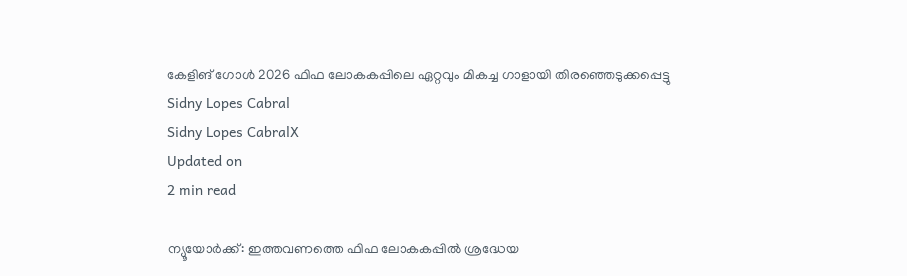കേളിങ് ഗോൾ 2026 ഫിഫ ലോകകപ്പിലെ ഏറ്റവും മികച്ച ഗാളായി തിരഞ്ഞെടുക്കപ്പെട്ടു
Sidny Lopes Cabral
Sidny Lopes CabralX
Updated on
2 min read

ന്യൂയോർക്ക്: ഇത്തവണത്തെ ഫിഫ ലോകകപ്പിൽ ശ്രദ്ധേയ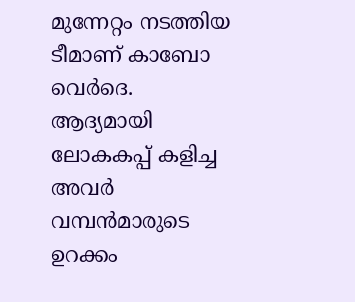മുന്നേറ്റം നടത്തിയ ടീമാണ് കാബോ വെർദെ. ആദ്യമായി ലോകകപ്പ് കളിച്ച അവർ വമ്പൻമാരുടെ ഉറക്കം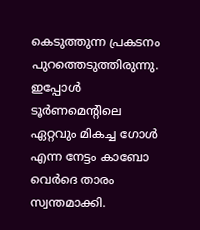കെടുത്തുന്ന പ്രകടനം പുറത്തെടുത്തിരുന്നു. ഇപ്പോൾ ടൂർണമെന്റിലെ ഏറ്റവും മികച്ച ഗോൾ എന്ന നേട്ടം കാബോ വെർദെ താരം സ്വന്തമാക്കി.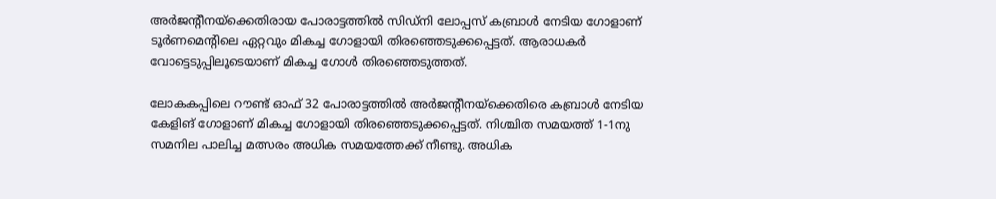അർജന്റീനയ്ക്കെതിരായ പോരാട്ടത്തിൽ സിഡ്നി ലോപ്പസ് കബ്രാൾ നേടിയ ഗോളാണ് ടൂർണമെന്റിലെ ഏറ്റവും മികച്ച ഗോളായി തിരഞ്ഞെടുക്കപ്പെട്ടത്. ആരാധകർ വോട്ടെടുപ്പിലൂടെയാണ് മികച്ച ഗോൾ തിര‍ഞ്ഞെടുത്തത്.

ലോകകപ്പിലെ റൗണ്ട് ഓഫ് 32 പോരാട്ടത്തിൽ അർജന്റീനയ്ക്കെതിരെ കബ്രാൾ നേടിയ കേളിങ് ഗോളാണ് മികച്ച ഗോളായി തിരഞ്ഞെടുക്കപ്പെട്ടത്. നിശ്ചിത സമയത്ത് 1-1നു സമനില പാലിച്ച മത്സരം അധിക സമയത്തേക്ക് നീണ്ടു. അധിക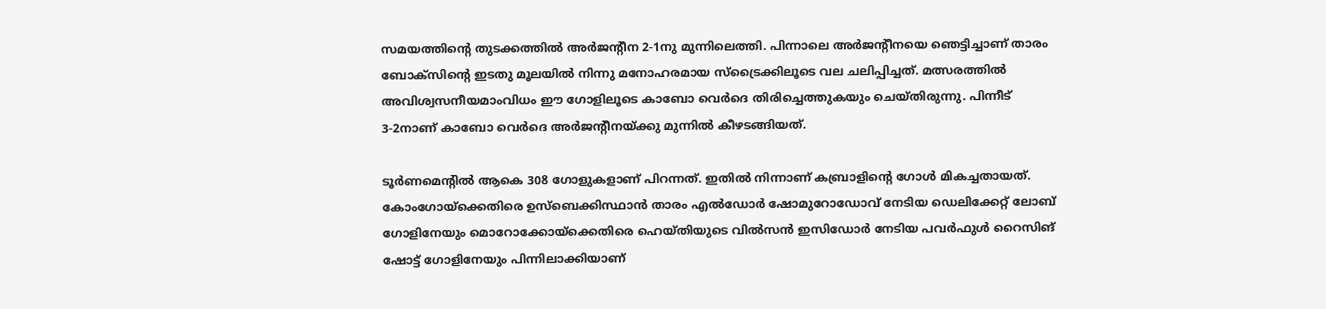സമയത്തിന്റെ തുടക്കത്തിൽ അർജന്റീന 2-1നു മുന്നിലെത്തി. പിന്നാലെ അർജന്റീനയെ ഞെട്ടിച്ചാണ് താരം ബോക്സിന്റെ ഇടതു മൂലയിൽ നിന്നു മനോഹരമായ സ്ട്രൈക്കിലൂടെ വല ചലിപ്പിച്ചത്. മത്സരത്തിൽ അവിശ്വസനീയമാംവിധം ഈ ഗോളിലൂടെ കാബോ വെർദെ തിരിച്ചെത്തുകയും ചെയ്തിരുന്നു. പിന്നീട് 3-2നാണ് കാബോ വെർദെ അർജന്റീനയ്ക്കു മുന്നിൽ കീഴടങ്ങിയത്.

ടൂർണമെന്റിൽ ആകെ 308 ഗോളുകളാണ് പിറന്നത്. ഇതിൽ നിന്നാണ് കബ്രാളിന്റെ ഗോൾ മികച്ചതായത്. കോംഗോയ്ക്കെതിരെ ഉസ്ബെക്കിസ്ഥാൻ താരം എൽഡോർ ഷോമുറോഡോവ് നേടിയ ഡെലിക്കേറ്റ് ലോബ് ഗോളിനേയും മൊറോക്കോയ്ക്കെതിരെ ഹെയ്തിയുടെ വിൽസൻ ഇസിഡോർ നേടിയ പവർഫുൾ റൈസിങ് ഷോട്ട് ഗോളിനേയും പിന്നിലാക്കിയാണ്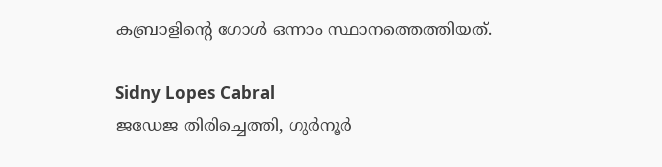കബ്രാളിന്റെ ഗോൾ ഒന്നാം സ്ഥാനത്തെത്തിയത്.

Sidny Lopes Cabral
ജഡേജ തിരിച്ചെത്തി, ഗുർനൂർ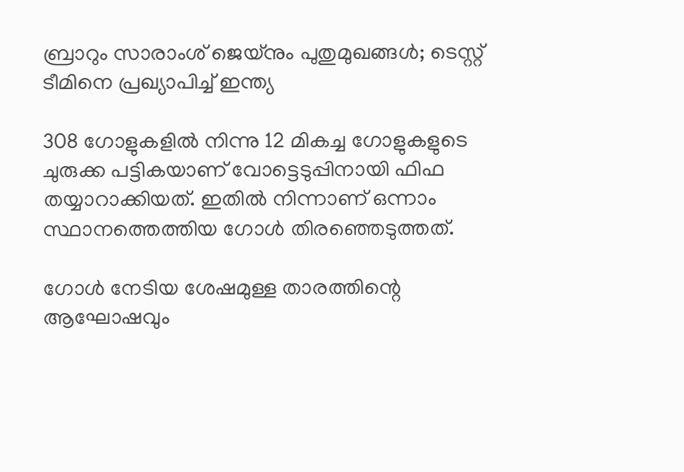ബ്രാറും സാരാംശ് ജെയ്നും പുതുമുഖങ്ങൾ; ടെസ്റ്റ് ടീമിനെ പ്രഖ്യാപിച്ച് ഇന്ത്യ

308 ഗോളുകളിൽ നിന്നു 12 മികച്ച ഗോളുകളുടെ ചുരുക്ക പട്ടികയാണ് വോട്ടെടുപ്പിനായി ഫിഫ തയ്യാറാക്കിയത്. ഇതിൽ നിന്നാണ് ഒന്നാം സ്ഥാനത്തെത്തിയ ഗോൾ തിരഞ്ഞെടുത്തത്.

ഗോൾ നേടിയ ശേഷമുള്ള താരത്തിന്റെ ആഘോഷവും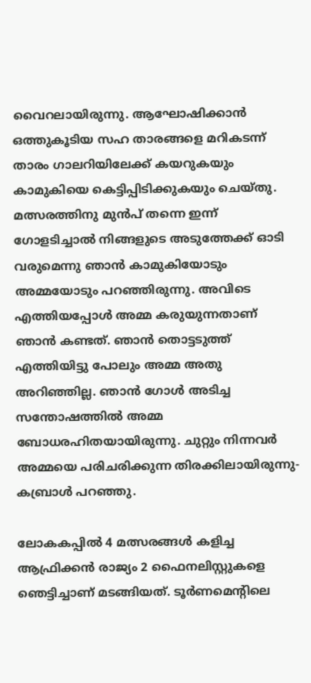വൈറലായിരുന്നു. ആഘോഷിക്കാൻ ഒത്തുകൂടിയ സഹ താരങ്ങളെ മറികടന്ന് താരം ഗാലറിയിലേക്ക് കയറുകയും കാമുകിയെ കെട്ടിപ്പിടിക്കുകയും ചെയ്തു. മത്സരത്തിനു മുൻപ് തന്നെ ഇന്ന് ഗോളടിച്ചാൽ നിങ്ങളുടെ അടുത്തേക്ക് ഓടി വരുമെന്നു ഞാൻ കാമുകിയോടും അമ്മയോടും പറഞ്ഞിരുന്നു. അവിടെ എത്തിയപ്പോൾ അമ്മ കരുയുന്നതാണ് ഞാൻ കണ്ടത്. ഞാൻ തൊട്ടടുത്ത് എത്തിയിട്ടു പോലും അമ്മ അതു അറിഞ്ഞില്ല. ഞാൻ ഗോൾ അടിച്ച സന്തോഷത്തിൽ അമ്മ ബോധരഹിതയായിരുന്നു. ചുറ്റും നിന്നവർ അമ്മയെ പരിചരിക്കുന്ന തിരക്കിലായിരുന്നു- കബ്രാൾ പറഞ്ഞു.

ലോകകപ്പിൽ 4 മത്സരങ്ങൾ കളിച്ച ആഫ്രിക്കൻ രാജ്യം 2 ഫൈനലിസ്റ്റുകളെ ഞെട്ടിച്ചാണ് മടങ്ങിയത്. ടൂർണമെന്റിലെ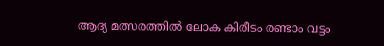ആദ്യ മത്സരത്തിൽ ലോക കിരീടം രണ്ടാം വട്ടം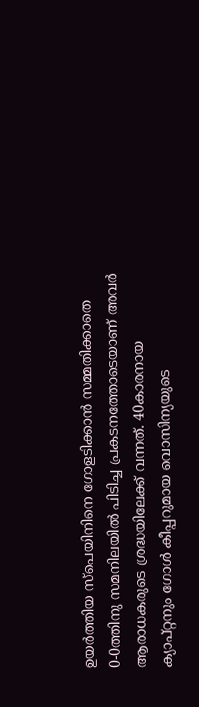ഉയർത്തിയ സ്പെയിനിനെ ഗോളടിക്കാൻ സമ്മതിക്കാതെ 0-0ത്തിനു സമനിലയിൽ പിടിച്ച പ്രകടനത്തോടെയാണ് അവർ ആരാധകരുടെ ശ്രദ്ധയിലേക്ക് വന്നത്. 40കാരനായ ക്യാപ്റ്റനും ഗോൾ കീപ്പറുമായ വൊസിന്യയുടെ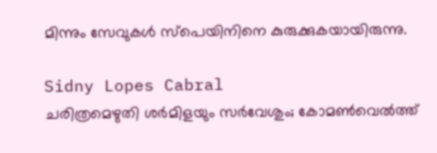മിന്നും സേവുകൾ സ്പെയിനിനെ കുരുക്കുകയായിരുന്നു.

Sidny Lopes Cabral
ചരിത്രമെഴുതി ശര്‍മിളയും സർവേശും; കോമണ്‍വെല്‍ത്ത്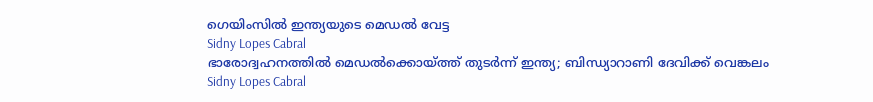ഗെയിംസില്‍ ഇന്ത്യയുടെ മെഡല്‍ വേട്ട
Sidny Lopes Cabral
ഭാരോദ്വഹനത്തില്‍ മെഡല്‍ക്കൊയ്ത്ത് തുടര്‍ന്ന് ഇന്ത്യ; ബിന്ധ്യാറാണി ദേവിക്ക് വെങ്കലം
Sidny Lopes Cabral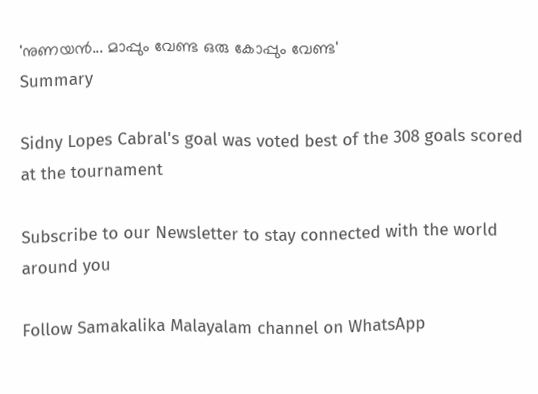'നുണയൻ... മാപ്പും വേണ്ട ഒരു കോപ്പും വേണ്ട'
Summary

Sidny Lopes Cabral's goal was voted best of the 308 goals scored at the tournament

Subscribe to our Newsletter to stay connected with the world around you

Follow Samakalika Malayalam channel on WhatsApp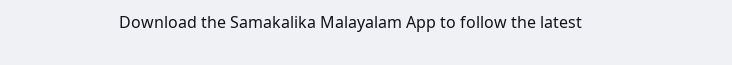Download the Samakalika Malayalam App to follow the latest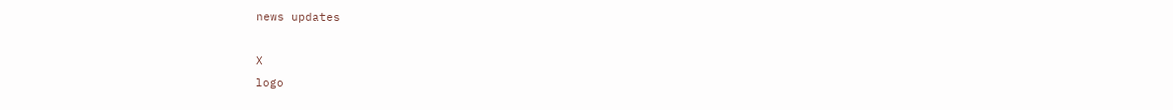news updates

X
logo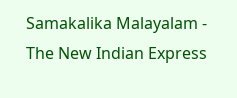Samakalika Malayalam - The New Indian Express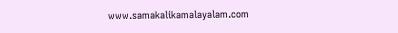www.samakalikamalayalam.com